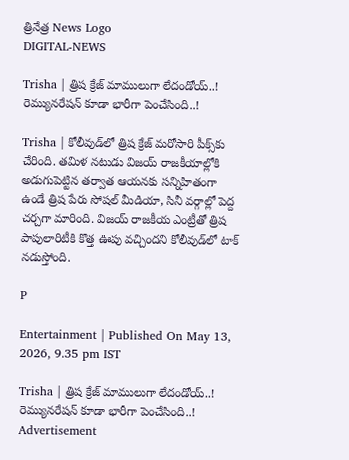త్రినేత్ర News Logo
DIGITAL-NEWS

Trisha | త్రిష క్రేజ్‌ మాములుగా లేదండోయ్‌..! రెమ్యునరేషన్‌ కూడా భారీగా పెంచేసింది..!

Trisha | కోలీవుడ్‌లో త్రిష క్రేజ్‌ మరోసారి పీక్స్‌కు చేరింది. తమిళ నటుడు విజయ్ రాజకీయాల్లోకి అడుగుపెట్టిన తర్వాత ఆయనకు సన్నిహితంగా ఉండే త్రిష పేరు సోషల్ మీడియా, సినీ వర్గాల్లో పెద్ద చర్చగా మారింది. విజయ్ రాజకీయ ఎంట్రీతో త్రిష పాపులారిటీకి కొత్త ఊపు వచ్చిందని కోలీవుడ్‌లో టాక్‌ నడుస్తోంది.

P

Entertainment | Published On May 13, 2026, 9.35 pm IST

Trisha | త్రిష క్రేజ్‌ మాములుగా లేదండోయ్‌..! రెమ్యునరేషన్‌ కూడా భారీగా పెంచేసింది..!
Advertisement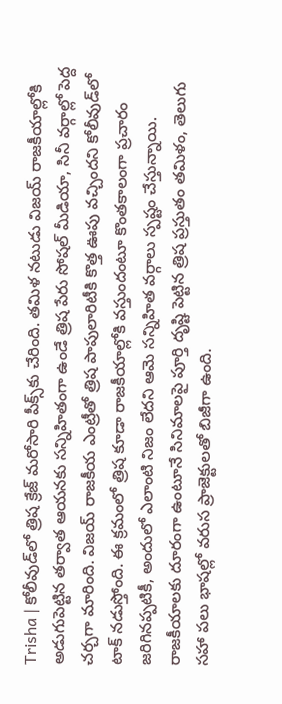Trisha | కోలీవుడ్‌లో త్రిష క్రేజ్‌ మరోసారి పీక్స్‌కు చేరింది. తమిళ నటుడు విజయ్ రాజకీయాల్లోకి అడుగుపెట్టిన తర్వాత ఆయనకు సన్నిహితంగా ఉండే త్రిష పేరు సోషల్ మీడియా, సినీ వర్గాల్లో పెద్ద చర్చగా మారింది. విజయ్ రాజకీయ ఎంట్రీతో త్రిష పాపులారిటీకి కొత్త ఊపు వచ్చిందని కోలీవుడ్‌లో టాక్‌ నడుస్తోంది. ఈ క్రమంలో త్రిష కూడా రాజకీయాల్లోకి వస్తుందంటూ కొంతకాలంగా ప్రచారం జరిగినప్పటికీ, అందులో ఎలాంటి నిజం లేదని ఆమె సన్నిహిత వర్గాలు స్పష్టం చేస్తున్నాయి. రాజకీయాలకు దూరంగా ఉంటూనే సినిమాలపై పూర్తి దృష్టి పెట్టిన త్రిష ప్రస్తుతం తమిళం, తెలుగు సహా పలు భాషల్లో వరుస ప్రాజెక్టులతో బిజీగా ఉంది.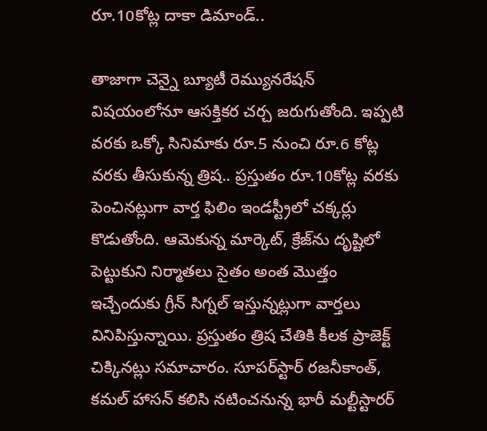రూ.10కోట్ల దాకా డిమాండ్‌..

తాజాగా చెన్నై బ్యూటీ రెమ్యునరేషన్‌ విషయంలోనూ ఆసక్తికర చర్చ జరుగుతోంది. ఇప్పటి వరకు ఒక్కో సినిమాకు రూ.5 నుంచి రూ.6 కోట్ల వరకు తీసుకున్న త్రిష.. ప్రస్తుతం రూ.10కోట్ల వరకు పెంచినట్లుగా వార్త ఫిలిం ఇండస్ట్రీలో చక్కర్లు కొడుతోంది. ఆమెకున్న మార్కెట్‌, క్రేజ్‌ను దృష్టిలో పెట్టుకుని నిర్మాతలు సైతం అంత మొత్తం ఇచ్చేందుకు గ్రీన్‌ సిగ్నల్‌ ఇస్తున్నట్లుగా వార్తలు వినిపిస్తున్నాయి. ప్రస్తుతం త్రిష చేతికి కీలక ప్రాజెక్ట్‌ చిక్కినట్లు సమాచారం. సూపర్‌స్టార్‌ రజనీకాంత్‌, కమల్‌ హాసన్‌ కలిసి నటించనున్న భారీ మల్టీస్టారర్‌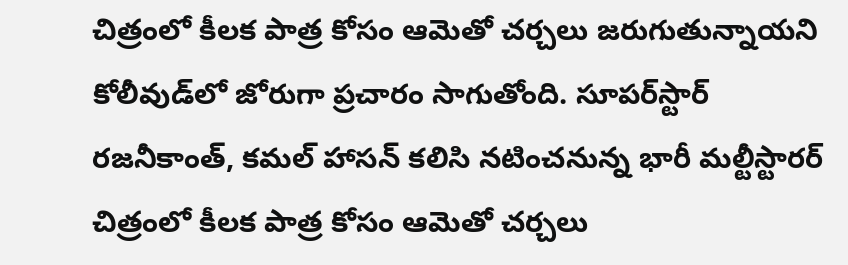చిత్రంలో కీలక పాత్ర కోసం ఆమెతో చర్చలు జరుగుతున్నాయని కోలీవుడ్‌లో జోరుగా ప్రచారం సాగుతోంది. సూపర్‌స్టార్‌ రజనీకాంత్‌, కమల్‌ హాసన్‌ కలిసి నటించనున్న భారీ మల్టీస్టారర్‌ చిత్రంలో కీలక పాత్ర కోసం ఆమెతో చర్చలు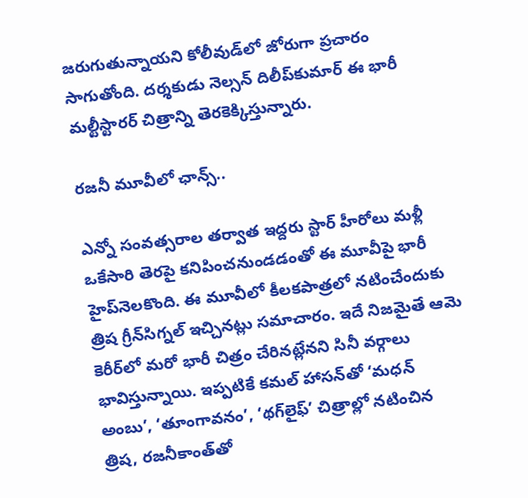జరుగుతున్నాయని కోలీవుడ్‌లో జోరుగా ప్రచారం సాగుతోంది. దర్శకుడు నెల్సన్‌ దిలీప్‌కుమార్‌ ఈ భారీ మల్టీస్టారర్‌ చిత్రాన్ని తెరకెక్కిస్తున్నారు.

ర‌జ‌నీ మూవీలో ఛాన్స్‌..

ఎన్నో సంవత్సరాల తర్వాత ఇద్దరు స్టార్‌ హీరోలు మళ్లీ ఒకేసారి తెరపై కనిపించనుండడంతో ఈ మూవీపై భారీ హైప్‌నెలకొంది. ఈ మూవీలో కీలకపాత్రలో నటించేందుకు త్రిష గ్రీన్‌సిగ్నల్‌ ఇచ్చినట్లు సమాచారం. ఇదే నిజమైతే ఆమె కెరీర్‌లో మరో భారీ చిత్రం చేరినట్లేనని సినీ వర్గాలు భావిస్తున్నాయి. ఇప్పటికే కమల్‌ హాసన్‌తో ‘మధన్‌ అంబు’, ‘తూంగావనం’, ‘థగ్‌లైఫ్‌’ చిత్రాల్లో నటించిన త్రిష, రజనీకాంత్‌తో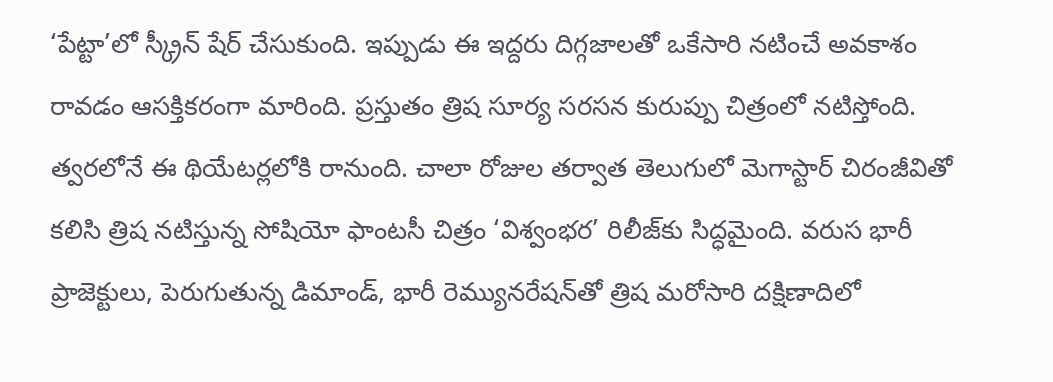‘పేట్టా’లో స్క్రీన్‌ షేర్‌ చేసుకుంది. ఇప్పుడు ఈ ఇద్దరు దిగ్గజాలతో ఒకేసారి నటించే అవకాశం రావడం ఆసక్తికరంగా మారింది. ప్రస్తుతం త్రిష సూర్య సరసన కురుప్పు చిత్రంలో నటిస్తోంది. త్వరలోనే ఈ థియేటర్లలోకి రానుంది. చాలా రోజుల తర్వాత తెలుగులో మెగాస్టార్‌ చిరంజీవితో కలిసి త్రిష నటిస్తున్న సోషియో ఫాంటసీ చిత్రం ‘విశ్వంభర’ రిలీజ్‌కు సిద్ధమైంది. వరుస భారీ ప్రాజెక్టులు, పెరుగుతున్న డిమాండ్‌, భారీ రెమ్యునరేషన్‌తో త్రిష మరోసారి దక్షిణాదిలో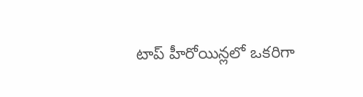టాప్‌ హీరోయిన్లలో ఒకరిగా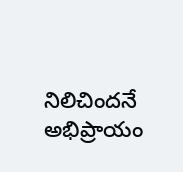నిలిచిందనే అభిప్రాయం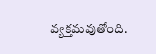వ్యక్తమవుతోంది.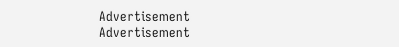Advertisement
Advertisement